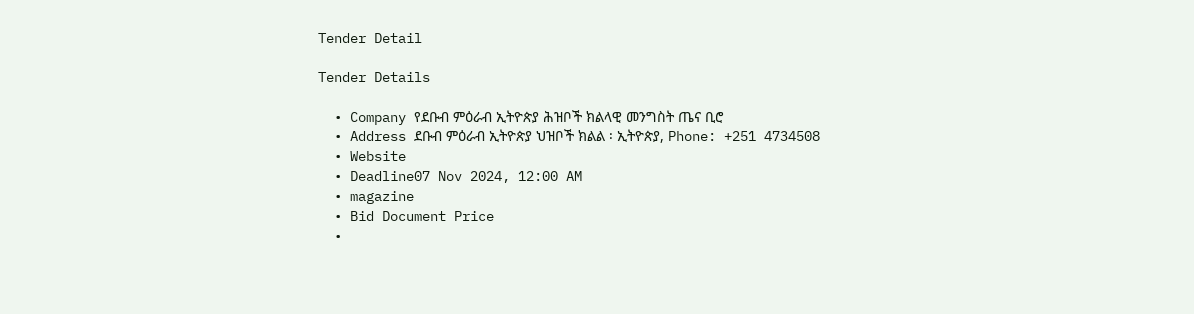Tender Detail

Tender Details

  • Company የደቡብ ምዕራብ ኢትዮጵያ ሕዝቦች ክልላዊ መንግስት ጤና ቢሮ
  • Address ደቡብ ምዕራብ ኢትዮጵያ ህዝቦች ክልል ፡ ኢትዮጵያ, Phone: +251 4734508
  • Website
  • Deadline07 Nov 2024, 12:00 AM
  • magazine
  • Bid Document Price
  •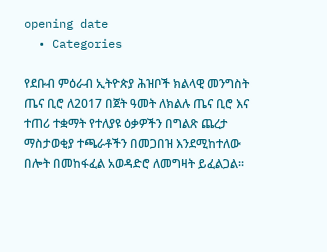opening date
  • Categories

የደቡብ ምዕራብ ኢትዮጵያ ሕዝቦች ክልላዊ መንግስት ጤና ቢሮ ለ2017 በጀት ዓመት ለክልሉ ጤና ቢሮ እና ተጠሪ ተቋማት የተለያዩ ዕቃዎችን በግልጽ ጨረታ ማስታወቂያ ተጫራቶችን በመጋበዝ እንደሚከተለው በሎት በመከፋፈል አወዳድሮ ለመግዛት ይፈልጋል።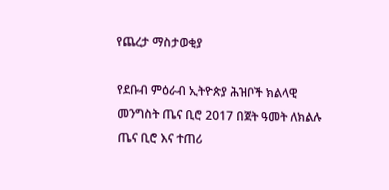የጨረታ ማስታወቂያ

የደቡብ ምዕራብ ኢትዮጵያ ሕዝቦች ክልላዊ መንግስት ጤና ቢሮ 2017 በጀት ዓመት ለክልሉ ጤና ቢሮ እና ተጠሪ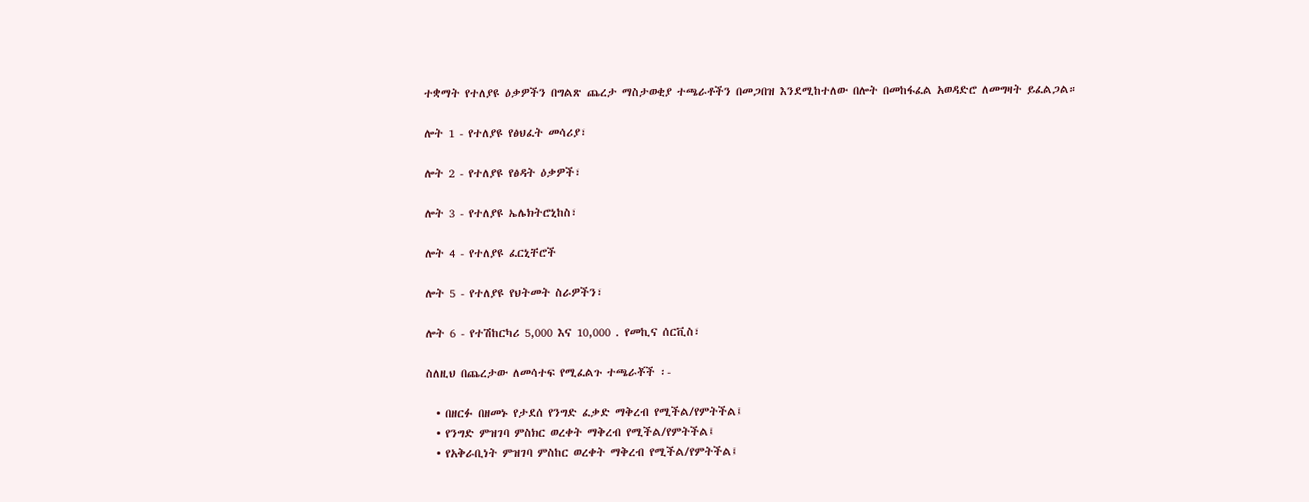ተቋማት የተለያዩ ዕቃዎችን በግልጽ ጨረታ ማስታወቂያ ተጫራቶችን በመጋበዝ እንደሚከተለው በሎት በመከፋፈል አወዳድሮ ለመግዛት ይፈልጋል።

ሎት 1 - የተለያዩ የፅህፈት መሳሪያ፣

ሎት 2 - የተለያዩ የፅዳት ዕቃዎች፣

ሎት 3 - የተለያዩ ኤሌክትሮኒከስ፣

ሎት 4 - የተለያዩ ፈርኒቸሮች

ሎት 5 - የተለያዩ የህትመት ስራዎችን፣

ሎት 6 - የተሽከርካሪ 5,000 እና 10,000 . የመኪና ሰርቪስ፣

ስለዚህ በጨረታው ለመሳተፍ የሚፈልጉ ተጫራቾች ፡-

  • በዘርፉ በዘመኑ የታደሰ የንግድ ፈቃድ ማቅረብ የሚችል/የምትችል፤
  • የንግድ ምዝገባ ምስክር ወረቀት ማቅረብ የሚችል/የምትችል፤
  • የአቅራቢነት ምዝገባ ምስከር ወረቀት ማቅረብ የሚችል/የምትችል፤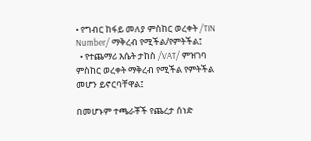• የግብር ከፋይ መለያ ምስከር ወረቀት /TIN Number/ ማቅረብ የሚችል/የምትችል፤
  • የተጨማሪ እሴት ታከስ /VAT/ ምዝገባ ምስከር ወረቀት ማቅረብ የሚችል የምትችል መሆን ይኖርባቸዋል፤

በመሆኑም ተጫራቾች የጨረታ ሰነድ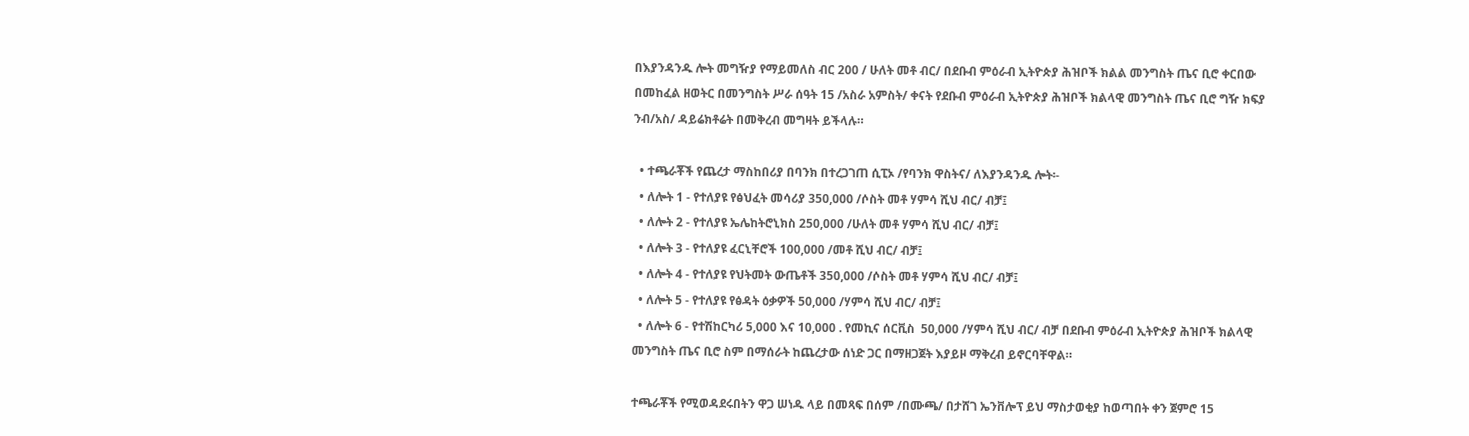በእያንዳንዱ ሎት መግዥያ የማይመለስ ብር 200 / ሁለት መቶ ብር/ በደቡብ ምዕራብ ኢትዮጵያ ሕዝቦች ክልል መንግስት ጤና ቢሮ ቀርበው በመከፈል ዘወትር በመንግስት ሥራ ሰዓት 15 /አስራ አምስት/ ቀናት የደቡብ ምዕራብ ኢትዮጵያ ሕዝቦች ክልላዊ መንግስት ጤና ቢሮ ግዥ ክፍያ ንብ/አስ/ ዳይሬክቶሬት በመቅረብ መግዛት ይችላሉ።

  • ተጫራቾች የጨረታ ማስከበሪያ በባንክ በተረጋገጠ ሲፒኦ /የባንክ ዋስትና/ ለእያንዳንዱ ሎት፡-
  • ለሎት 1 - የተለያዩ የፅህፈት መሳሪያ 350,000 /ሶስት መቶ ሃምሳ ሺህ ብር/ ብቻ፤
  • ለሎት 2 - የተለያዩ ኤሌከትሮኒክስ 250,000 /ሁለት መቶ ሃምሳ ሺህ ብር/ ብቻ፤
  • ለሎት 3 - የተለያዩ ፈርኒቸሮች 100,000 /መቶ ሺህ ብር/ ብቻ፤
  • ለሎት 4 - የተለያዩ የህትመት ውጤቶች 350,000 /ሶስት መቶ ሃምሳ ሺህ ብር/ ብቻ፤
  • ለሎት 5 - የተለያዩ የፅዳት ዕቃዎች 50,000 /ሃምሳ ሺህ ብር/ ብቻ፤
  • ለሎት 6 - የተሽከርካሪ 5,000 እና 10,000 . የመኪና ሰርቪስ  50,000 /ሃምሳ ሺህ ብር/ ብቻ በደቡብ ምዕራብ ኢትዮጵያ ሕዝቦች ክልላዊ መንግስት ጤና ቢሮ ስም በማሰራት ከጨረታው ሰነድ ጋር በማዘጋጀት እያይዞ ማቅረብ ይኖርባቸዋል።

ተጫራቾች የሚወዳደሩበትን ዋጋ ሠነዱ ላይ በመጻፍ በሰም /በሙጫ/ በታሸገ ኤንቨሎፕ ይህ ማስታወቂያ ከወጣበት ቀን ጀምሮ 15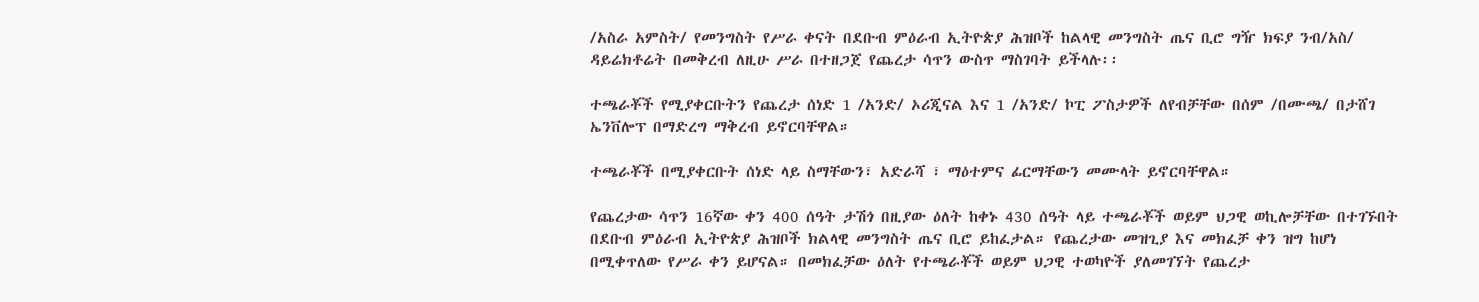/አስራ አምስት/ የመንግስት የሥራ ቀናት በደቡብ ምዕራብ ኢትዮጵያ ሕዝቦች ከልላዊ መንግስት ጤና ቢሮ ግዥ ክፍያ ንብ/አስ/ ዳይሬክቶሬት በመቅረብ ለዚሁ ሥራ በተዘጋጀ የጨረታ ሳጥን ውስጥ ማስገባት ይችላሉ፡፡

ተጫራቾች የሚያቀርቡትን የጨረታ ሰነድ 1 /አንድ/ ኦሪጂናል እና 1 /አንድ/ ኮፒ ፖስታዎች ለየብቻቸው በሰም /በሙጫ/ በታሸገ ኤንቨሎፕ በማድረግ ማቅረብ ይኖርባቸዋል።

ተጫራቾች በሚያቀርቡት ሰነድ ላይ ስማቸውን፣ አድራሻ ፣ ማዕተምና ፊርማቸውን መሙላት ይኖርባቸዋል።

የጨረታው ሳጥን 16ኛው ቀን 400 ሰዓት ታሽጎ በዚያው ዕለት ከቀኑ 430 ሰዓት ላይ ተጫራቾች ወይም ህጋዊ ወኪሎቻቸው በተገኙበት በደቡብ ምዕራብ ኢትዮጵያ ሕዝቦች ክልላዊ መንግስት ጤና ቢሮ ይከፈታል። የጨረታው መዝጊያ እና መክፈቻ ቀን ዝግ ከሆነ በሚቀጥለው የሥራ ቀን ይሆናል። በመክፈቻው ዕለት የተጫራቾች ወይም ህጋዊ ተወካዮች ያለመገኘት የጨረታ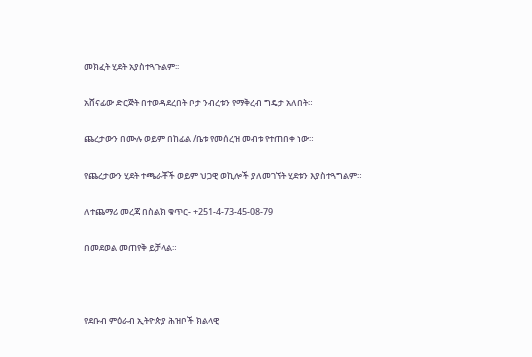መክፈት ሂደት አያስተጓጉልም፡፡

አሸናፊው ድርጅት በተወዳደረበት ቦታ ንብረቱን የማቅረብ ግዴታ አለበት።

ጨረታውን በሙሉ ወይም በከፊል /ቤቱ የመሰረዝ መብቱ የተጠበቀ ነው።

የጨረታውን ሂደት ተጫራቾች ወይም ህጋዊ ወኪሎች ያለመገኘት ሂደቱን እያስተጓግልም።

ለተጨማሪ መረጃ በስልክ ቁጥር- +251-4-73-45-08-79

በመደወል መጠየቅ ይቻላል።



የደቡብ ምዕራብ ኢትዮጵያ ሕዝቦች ክልላዊ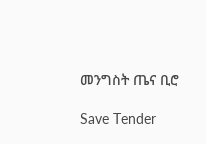መንግስት ጤና ቢሮ

Save Tender